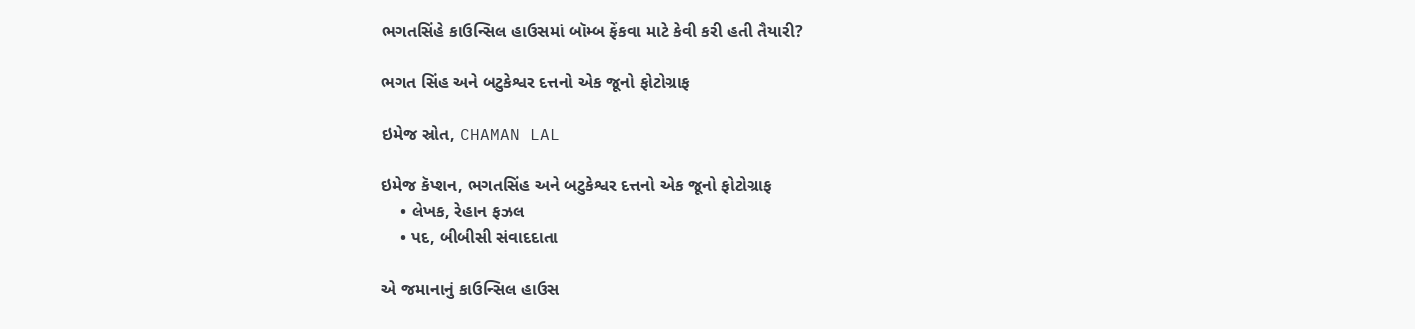ભગતસિંહે કાઉન્સિલ હાઉસમાં બૉમ્બ ફેંકવા માટે કેવી કરી હતી તૈયારી?

ભગત સિંહ અને બટુકેશ્વર દત્તનો એક જૂનો ફોટોગ્રાફ

ઇમેજ સ્રોત, CHAMAN LAL

ઇમેજ કૅપ્શન, ભગતસિંહ અને બટુકેશ્વર દત્તનો એક જૂનો ફોટોગ્રાફ
    • લેખક, રેહાન ફઝલ
    • પદ, બીબીસી સંવાદદાતા

એ જમાનાનું કાઉન્સિલ હાઉસ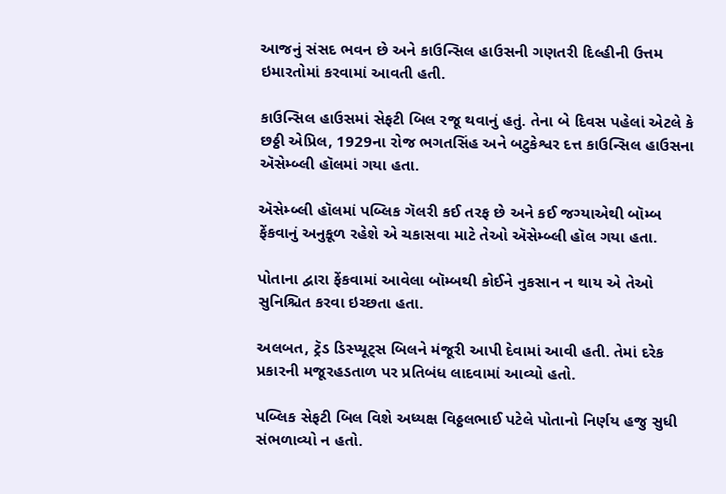આજનું સંસદ ભવન છે અને કાઉન્સિલ હાઉસની ગણતરી દિલ્હીની ઉત્તમ ઇમારતોમાં કરવામાં આવતી હતી.

કાઉન્સિલ હાઉસમાં સેફટી બિલ રજૂ થવાનું હતું. તેના બે દિવસ પહેલાં એટલે કે છઠ્ઠી એપ્રિલ, 1929ના રોજ ભગતસિંહ અને બટુકેશ્વર દત્ત કાઉન્સિલ હાઉસના ઍસેમ્બ્લી હૉલમાં ગયા હતા.

ઍસેમ્બ્લી હૉલમાં પબ્લિક ગૅલરી કઈ તરફ છે અને કઈ જગ્યાએથી બૉમ્બ ફેંકવાનું અનુકૂળ રહેશે એ ચકાસવા માટે તેઓ ઍસેમ્બ્લી હૉલ ગયા હતા.

પોતાના દ્વારા ફેંકવામાં આવેલા બૉમ્બથી કોઈને નુકસાન ન થાય એ તેઓ સુનિશ્ચિત કરવા ઇચ્છતા હતા.

અલબત, ટ્રૅડ ડિસ્પ્યૂટ્સ બિલને મંજૂરી આપી દેવામાં આવી હતી. તેમાં દરેક પ્રકારની મજૂરહડતાળ પર પ્રતિબંધ લાદવામાં આવ્યો હતો.

પબ્લિક સેફટી બિલ વિશે અધ્યક્ષ વિઠ્ઠલભાઈ પટેલે પોતાનો નિર્ણય હજુ સુધી સંભળાવ્યો ન હતો.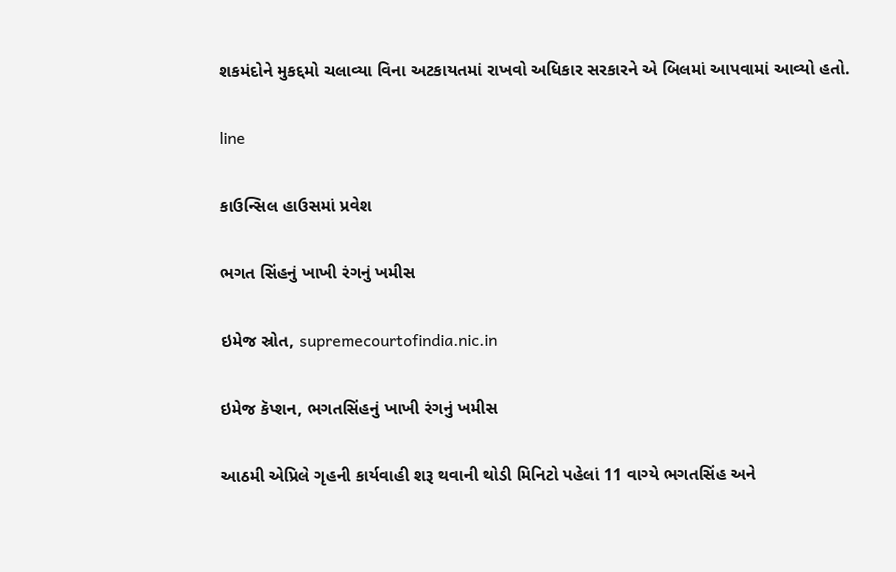શકમંદોને મુકદ્દમો ચલાવ્યા વિના અટકાયતમાં રાખવો અધિકાર સરકારને એ બિલમાં આપવામાં આવ્યો હતો.

line

કાઉન્સિલ હાઉસમાં પ્રવેશ

ભગત સિંહનું ખાખી રંગનું ખમીસ

ઇમેજ સ્રોત, supremecourtofindia.nic.in

ઇમેજ કૅપ્શન, ભગતસિંહનું ખાખી રંગનું ખમીસ

આઠમી એપ્રિલે ગૃહની કાર્યવાહી શરૂ થવાની થોડી મિનિટો પહેલાં 11 વાગ્યે ભગતસિંહ અને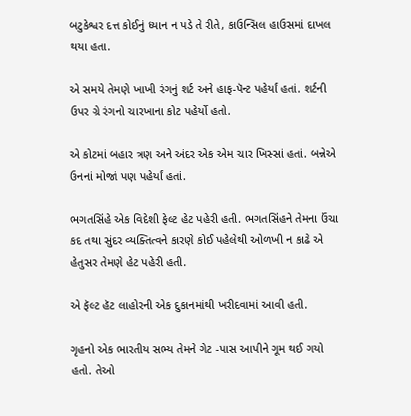બટુકેશ્વર દત્ત કોઈનું ધ્યાન ન પડે તે રીતે, કાઉન્સિલ હાઉસમાં દાખલ થયા હતા.

એ સમયે તેમણે ખાખી રંગનું શર્ટ અને હાફ-પૅન્ટ પહેર્યાં હતાં. શર્ટની ઉપર ગ્રે રંગનો ચારખાના કોટ પહેર્યો હતો.

એ કોટમાં બહાર ત્રણ અને અંદર એક એમ ચાર ખિસ્સાં હતાં. બન્નેએ ઉનનાં મોજાં પણ પહેર્યાં હતાં.

ભગતસિંહે એક વિદેશી ફેલ્ટ હેટ પહેરી હતી. ભગતસિંહને તેમના ઉંચા કદ તથા સુંદર વ્યક્તિત્વને કારણે કોઈ પહેલેથી ઓળખી ન કાઢે એ હેતુસર તેમણે હેટ પહેરી હતી.

એ ફૅલ્ટ હૅટ લાહોરની એક દુકાનમાંથી ખરીદવામાં આવી હતી.

ગૃહનો એક ભારતીય સભ્ય તેમને ગેટ -પાસ આપીને ગૂમ થઈ ગયો હતો. તેઓ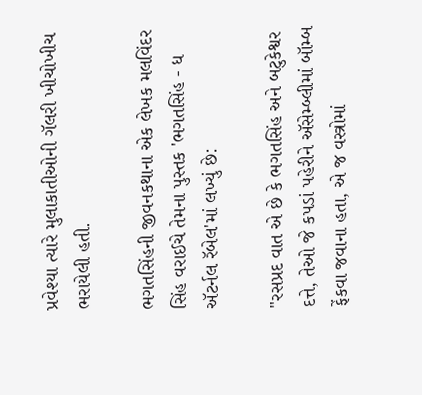પ્રવેશ્યા ત્યારે મુલાકાતીઓની ગૅલરી ખીચોખીચ ભરાયેલી હતી.

ભગતસિંહની જીવનકથાના એક લેખક મલવિંદર સિંહ વરાઈચે તેમના પુસ્તક 'ભગતસિંહ - ધ ઍટર્નલ રૅબેલ'માં લખ્યું છે:

"રસપ્રદ વાત એ છે કે ભગતસિંહ અને બટુકેશ્વર દત્તે, તેઓ જે કપડાં પહેરીને ઍસેમ્બ્લીમાં બૉમ્બ ફેંકવા જવાના હતા, એ જ વસ્ત્રોમાં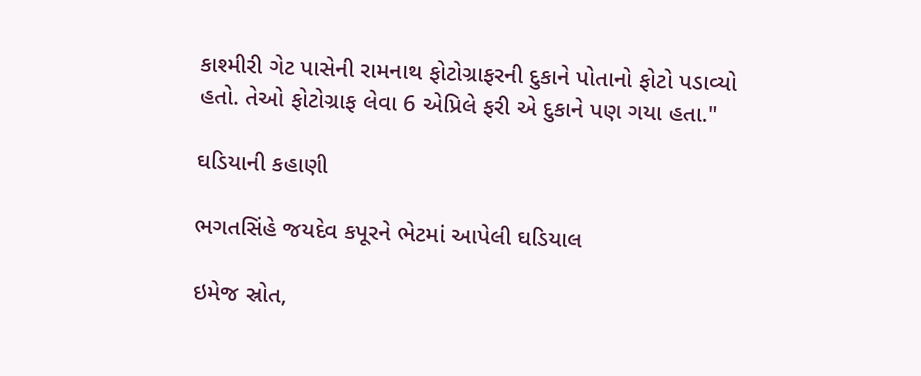કાશ્મીરી ગેટ પાસેની રામનાથ ફોટોગ્રાફરની દુકાને પોતાનો ફોટો પડાવ્યો હતો. તેઓ ફોટોગ્રાફ લેવા 6 એપ્રિલે ફરી એ દુકાને પણ ગયા હતા."

ઘડિયાની કહાણી

ભગતસિંહે જયદેવ કપૂરને ભેટમાં આપેલી ઘડિયાલ

ઇમેજ સ્રોત,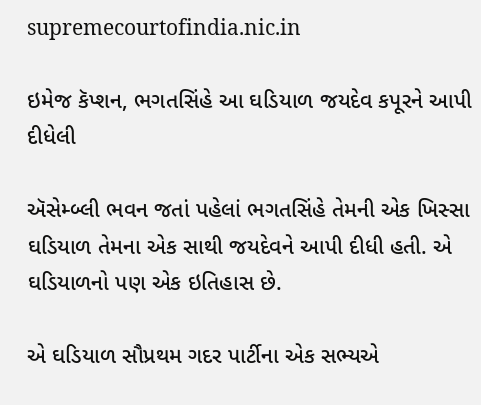supremecourtofindia.nic.in

ઇમેજ કૅપ્શન, ભગતસિંહે આ ઘડિયાળ જયદેવ કપૂરને આપી દીધેલી

ઍસેમ્બ્લી ભવન જતાં પહેલાં ભગતસિંહે તેમની એક ખિસ્સા ઘડિયાળ તેમના એક સાથી જયદેવને આપી દીધી હતી. એ ઘડિયાળનો પણ એક ઇતિહાસ છે.

એ ઘડિયાળ સૌપ્રથમ ગદર પાર્ટીના એક સભ્યએ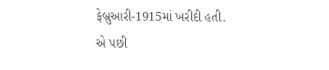ફેબ્રુઆરી-1915માં ખરીદી હતી. એ પછી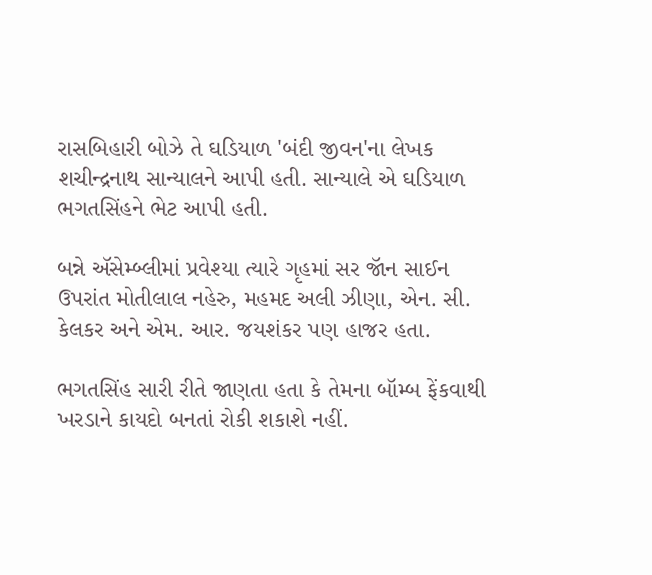રાસબિહારી બોઝે તે ઘડિયાળ 'બંદી જીવન'ના લેખક શચીન્દ્રનાથ સાન્યાલને આપી હતી. સાન્યાલે એ ઘડિયાળ ભગતસિંહને ભેટ આપી હતી.

બન્ને ઍસેમ્બ્લીમાં પ્રવેશ્યા ત્યારે ગૃહમાં સર જૉન સાઈન ઉપરાંત મોતીલાલ નહેરુ, મહમદ અલી ઝીણા, એન. સી. કેલકર અને એમ. આર. જયશંકર પણ હાજર હતા.

ભગતસિંહ સારી રીતે જાણતા હતા કે તેમના બૉમ્બ ફેંકવાથી ખરડાને કાયદો બનતાં રોકી શકાશે નહીં.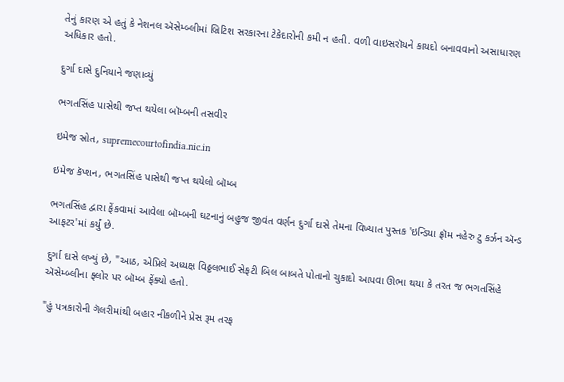તેનું કારણ એ હતું કે નેશનલ ઍસેમ્બ્લીમાં બ્રિટિશ સરકારના ટેકેદારોની કમી ન હતી. વળી વાઇસરૉયને કાયદો બનાવવાનો અસાધારણ અધિકાર હતો.

દુર્ગા દાસે દુનિયાને જણાવ્યું

ભગતસિંહ પાસેથી જપ્ત થયેલા બૉમ્બની તસવીર

ઇમેજ સ્રોત, supremecourtofindia.nic.in

ઇમેજ કૅપ્શન, ભગતસિંહ પાસેથી જપ્ત થયેલો બૉમ્બ

ભગતસિંહ દ્વારા ફેંકવામાં આવેલા બૉમ્બની ઘટનાનું બહુજ જીવંત વર્ણન દુર્ગા દાસે તેમના વિખ્યાત પુસ્તક 'ઇન્ડિયા ફ્રૉમ નહેરુ ટુ કર્ઝન ઍન્ડ આફટર'માં કર્યું છે.

દુર્ગા દાસે લખ્યું છે, "આઠ, એપ્રિલે અધ્યક્ષ વિઠ્ઠલભાઈ સેફટી બિલ બાબતે પોતાનો ચુકાદો આપવા ઊભા થયા કે તરત જ ભગતસિંહે ઍસેમ્બ્લીના ફ્લોર પર બૉમ્બ ફેંક્યો હતો.

"હું પત્રકારોની ગૅલરીમાંથી બહાર નીકળીને પ્રેસ રૂમ તરફ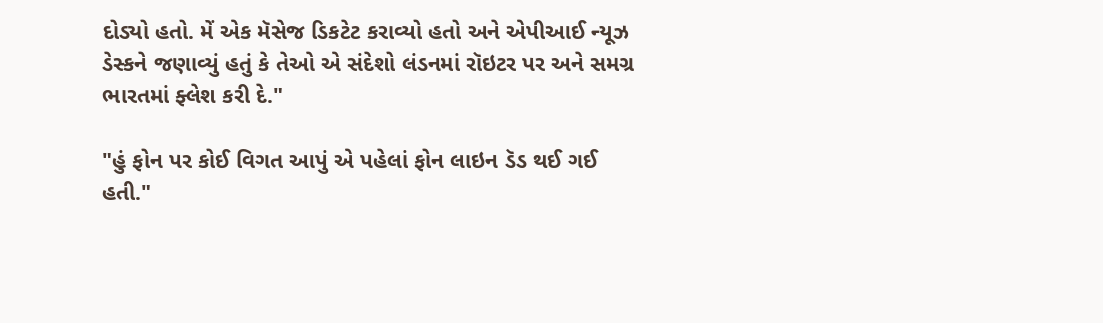દોડ્યો હતો. મેં એક મૅસેજ ડિકટેટ કરાવ્યો હતો અને એપીઆઈ ન્યૂઝ ડેસ્કને જણાવ્યું હતું કે તેઓ એ સંદેશો લંડનમાં રૉઇટર પર અને સમગ્ર ભારતમાં ફ્લેશ કરી દે."

"હું ફોન પર કોઈ વિગત આપું એ પહેલાં ફોન લાઇન ડૅડ થઈ ગઈ હતી."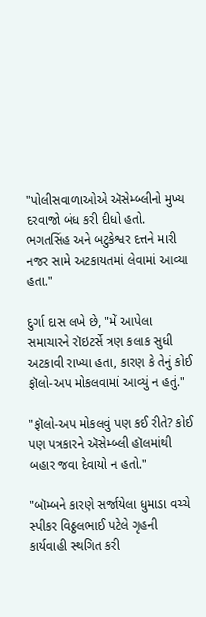"પોલીસવાળાઓએ ઍસેમ્બ્લીનો મુખ્ય દરવાજો બંધ કરી દીધો હતો. ભગતસિંહ અને બટુકેશ્વર દત્તને મારી નજર સામે અટકાયતમાં લેવામાં આવ્યા હતા."

દુર્ગા દાસ લખે છે, "મેં આપેલા સમાચારને રૉઇટર્સે ત્રણ કલાક સુધી અટકાવી રાખ્યા હતા, કારણ કે તેનું કોઈ ફૉલો-અપ મોકલવામાં આવ્યું ન હતું."

"ફૉલો-અપ મોકલવું પણ કઈ રીતે? કોઈ પણ પત્રકારને ઍસેમ્બ્લી હૉલમાંથી બહાર જવા દેવાયો ન હતો."

"બૉમ્બને કારણે સર્જાયેલા ધુમાડા વચ્ચે સ્પીકર વિઠ્ઠલભાઈ પટેલે ગૃહની કાર્યવાહી સ્થગિત કરી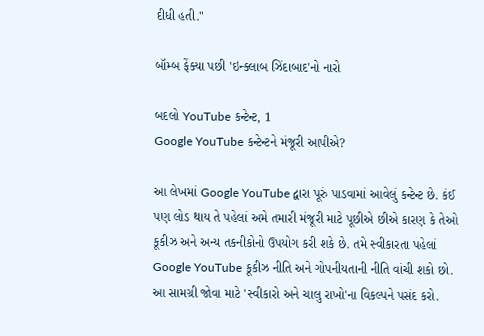દીધી હતી."

બૉમ્બ ફેંક્યા પછી 'ઇન્ક્લાબ ઝિંદાબાદ'નો નારો

બદલો YouTube કન્ટેન્ટ, 1
Google YouTube કન્ટેન્ટને મંજૂરી આપીએ?

આ લેખમાં Google YouTube દ્વારા પૂરું પાડવામાં આવેલું કન્ટેન્ટ છે. કંઈ પણ લોડ થાય તે પહેલાં અમે તમારી મંજૂરી માટે પૂછીએ છીએ કારણ કે તેઓ કૂકીઝ અને અન્ય તકનીકોનો ઉપયોગ કરી શકે છે. તમે સ્વીકારતા પહેલાં Google YouTube કૂકીઝ નીતિ અને ગોપનીયતાની નીતિ વાંચી શકો છો. આ સામગ્રી જોવા માટે 'સ્વીકારો અને ચાલુ રાખો'ના વિકલ્પને પસંદ કરો.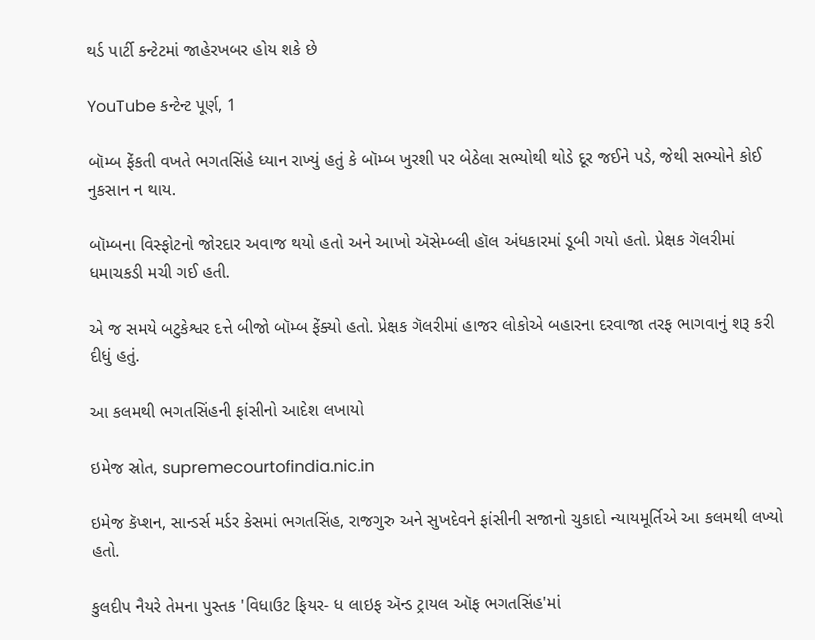થર્ડ પાર્ટી કન્ટેટમાં જાહેરખબર હોય શકે છે

YouTube કન્ટેન્ટ પૂર્ણ, 1

બૉમ્બ ફેંકતી વખતે ભગતસિંહે ધ્યાન રાખ્યું હતું કે બૉમ્બ ખુરશી પર બેઠેલા સભ્યોથી થોડે દૂર જઈને પડે, જેથી સભ્યોને કોઈ નુકસાન ન થાય.

બૉમ્બના વિસ્ફોટનો જોરદાર અવાજ થયો હતો અને આખો ઍસેમ્બ્લી હૉલ અંધકારમાં ડૂબી ગયો હતો. પ્રેક્ષક ગૅલરીમાં ધમાચકડી મચી ગઈ હતી.

એ જ સમયે બટુકેશ્વર દત્તે બીજો બૉમ્બ ફેંક્યો હતો. પ્રેક્ષક ગૅલરીમાં હાજર લોકોએ બહારના દરવાજા તરફ ભાગવાનું શરૂ કરી દીધું હતું.

આ કલમથી ભગતસિંહની ફાંસીનો આદેશ લખાયો

ઇમેજ સ્રોત, supremecourtofindia.nic.in

ઇમેજ કૅપ્શન, સાન્ડર્સ મર્ડર કેસમાં ભગતસિંહ, રાજગુરુ અને સુખદેવને ફાંસીની સજાનો ચુકાદો ન્યાયમૂર્તિએ આ કલમથી લખ્યો હતો.

કુલદીપ નૈયરે તેમના પુસ્તક 'વિધાઉટ ફિયર- ધ લાઇફ ઍન્ડ ટ્રાયલ ઑફ ભગતસિંહ'માં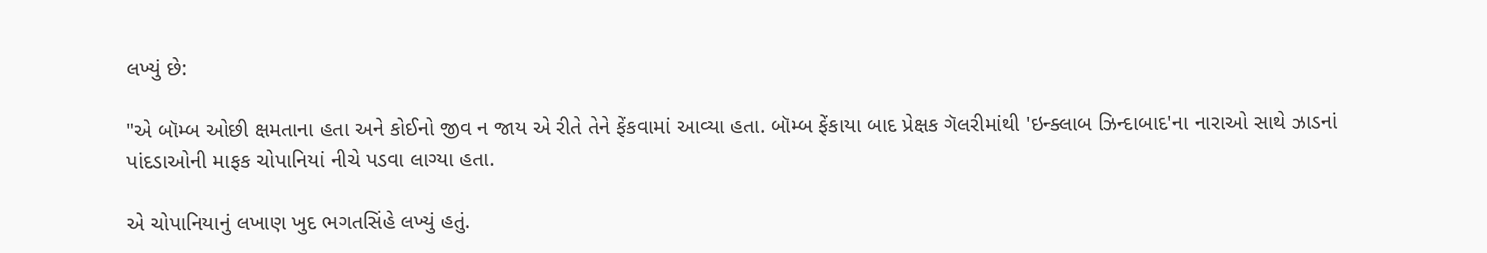લખ્યું છે:

"એ બૉમ્બ ઓછી ક્ષમતાના હતા અને કોઈનો જીવ ન જાય એ રીતે તેને ફેંકવામાં આવ્યા હતા. બૉમ્બ ફેંકાયા બાદ પ્રેક્ષક ગૅલરીમાંથી 'ઇન્ક્લાબ ઝિન્દાબાદ'ના નારાઓ સાથે ઝાડનાં પાંદડાઓની માફક ચોપાનિયાં નીચે પડવા લાગ્યા હતા.

એ ચોપાનિયાનું લખાણ ખુદ ભગતસિંહે લખ્યું હતું.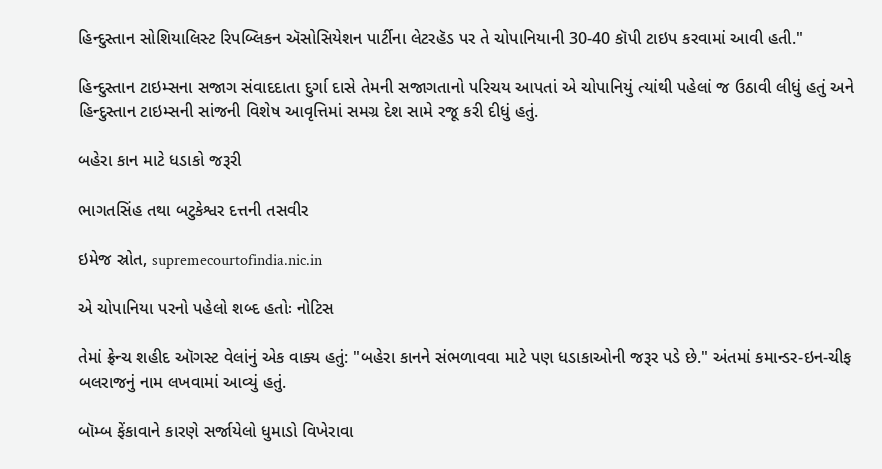હિન્દુસ્તાન સોશિયાલિસ્ટ રિપબ્લિકન ઍસોસિયેશન પાર્ટીના લેટરહૅડ પર તે ચોપાનિયાની 30-40 કૉપી ટાઇપ કરવામાં આવી હતી."

હિન્દુસ્તાન ટાઇમ્સના સજાગ સંવાદદાતા દુર્ગા દાસે તેમની સજાગતાનો પરિચય આપતાં એ ચોપાનિયું ત્યાંથી પહેલાં જ ઉઠાવી લીધું હતું અને હિન્દુસ્તાન ટાઇમ્સની સાંજની વિશેષ આવૃત્તિમાં સમગ્ર દેશ સામે રજૂ કરી દીધું હતું.

બહેરા કાન માટે ધડાકો જરૂરી

ભાગતસિંહ તથા બટુકેશ્વર દત્તની તસવીર

ઇમેજ સ્રોત, supremecourtofindia.nic.in

એ ચોપાનિયા પરનો પહેલો શબ્દ હતોઃ નોટિસ

તેમાં ફ્રેન્ચ શહીદ ઑગસ્ટ વેલાંનું એક વાક્ય હતું: "બહેરા કાનને સંભળાવવા માટે પણ ધડાકાઓની જરૂર પડે છે." અંતમાં કમાન્ડર-ઇન-ચીફ બલરાજનું નામ લખવામાં આવ્યું હતું.

બૉમ્બ ફેંકાવાને કારણે સર્જાયેલો ધુમાડો વિખેરાવા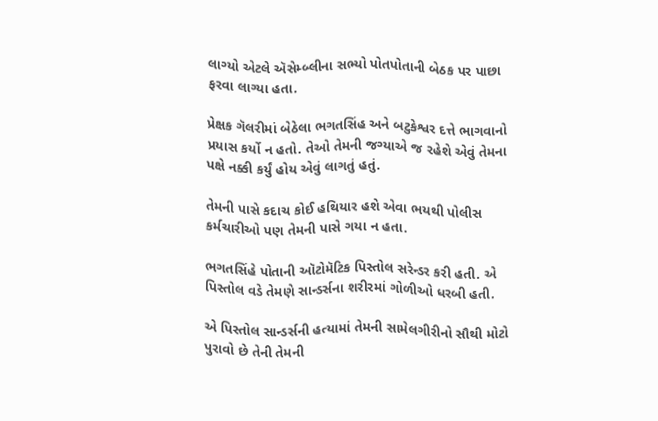લાગ્યો એટલે ઍસેમ્બ્લીના સભ્યો પોતપોતાની બેઠક પર પાછા ફરવા લાગ્યા હતા.

પ્રેક્ષક ગૅલરીમાં બેઠેલા ભગતસિંહ અને બટુકેશ્વર દત્તે ભાગવાનો પ્રયાસ કર્યો ન હતો. તેઓ તેમની જગ્યાએ જ રહેશે એવું તેમના પક્ષે નક્કી કર્યું હોય એવું લાગતું હતું.

તેમની પાસે કદાચ કોઈ હથિયાર હશે એવા ભયથી પોલીસ કર્મચારીઓ પણ તેમની પાસે ગયા ન હતા.

ભગતસિંહે પોતાની ઑટોમૅટિક પિસ્તોલ સરેન્ડર કરી હતી. એ પિસ્તોલ વડે તેમણે સાન્ડર્સના શરીરમાં ગોળીઓ ધરબી હતી.

એ પિસ્તોલ સાન્ડર્સની હત્યામાં તેમની સામેલગીરીનો સૌથી મોટો પુરાવો છે તેની તેમની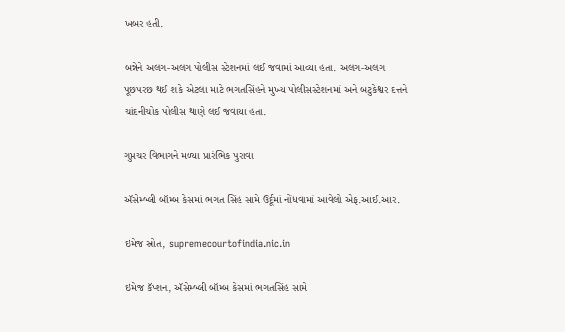ખબર હતી.

બન્નેને અલગ-અલગ પોલીસ સ્ટેશનમાં લઈ જવામાં આવ્યા હતા. અલગ-અલગ પૂછપરછ થઈ શકે એટલા માટે ભગતસિંહને મુખ્ય પોલીસસ્ટેશનમાં અને બટુકેશ્વર દત્તને ચાંદનીચોક પોલીસ થાણે લઈ જવાયા હતા.

ગુપ્તચર વિભાગને મળ્યા પ્રારંભિક પુરાવા

ઍસેમ્બ્લી બૉમ્બ કેસમાં ભગત સિંહ સામે ઉર્દૂમાં નોંધવામાં આવેલો એફ.આઈ.આર.

ઇમેજ સ્રોત, supremecourtofindia.nic.in

ઇમેજ કૅપ્શન, ઍસેમ્બ્લી બૉમ્બ કેસમાં ભગતસિંહ સામે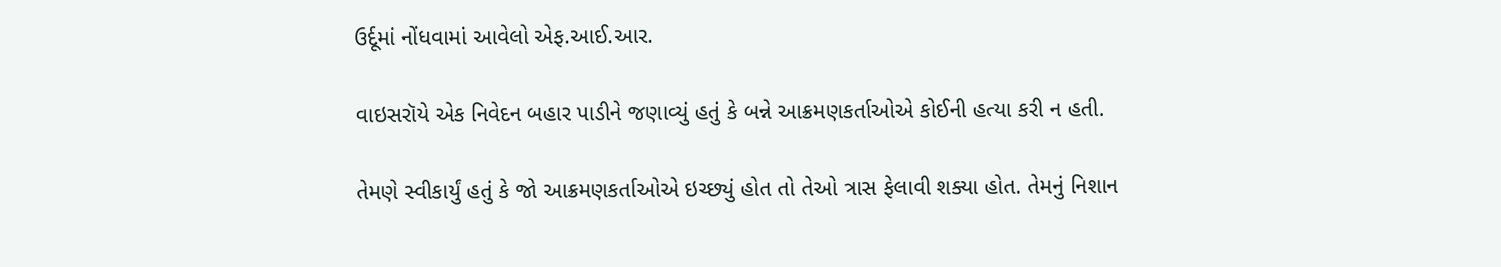ઉર્દૂમાં નોંધવામાં આવેલો એફ.આઈ.આર.

વાઇસરૉયે એક નિવેદન બહાર પાડીને જણાવ્યું હતું કે બન્ને આક્રમણકર્તાઓએ કોઈની હત્યા કરી ન હતી.

તેમણે સ્વીકાર્યું હતું કે જો આક્રમણકર્તાઓએ ઇચ્છ્યું હોત તો તેઓ ત્રાસ ફેલાવી શક્યા હોત. તેમનું નિશાન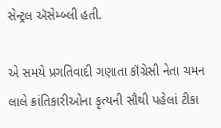સેન્ટ્રલ ઍસેમ્બ્લી હતી.

એ સમયે પ્રગતિવાદી ગણાતા કૉંગ્રેસી નેતા ચમન લાલે ક્રાંતિકારીઓના કૃત્યની સૌથી પહેલાં ટીકા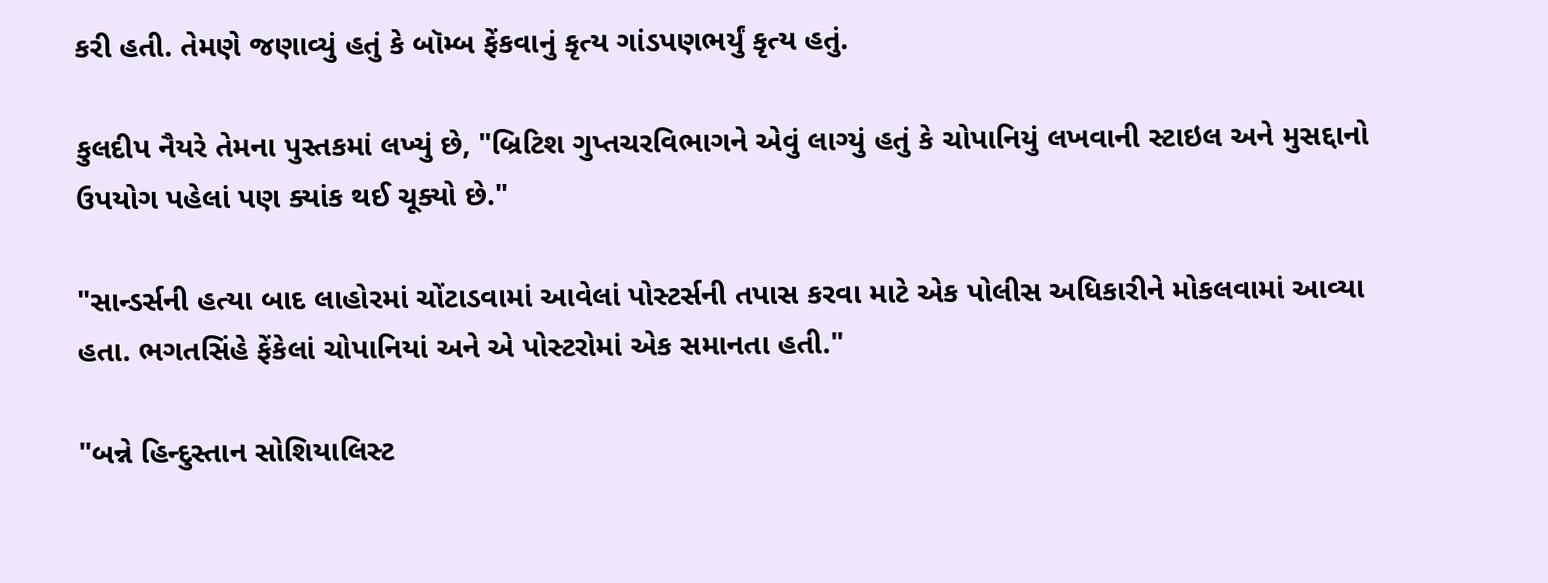કરી હતી. તેમણે જણાવ્યું હતું કે બૉમ્બ ફેંકવાનું કૃત્ય ગાંડપણભર્યું કૃત્ય હતું.

કુલદીપ નૈયરે તેમના પુસ્તકમાં લખ્યું છે, "બ્રિટિશ ગુપ્તચરવિભાગને એવું લાગ્યું હતું કે ચોપાનિયું લખવાની સ્ટાઇલ અને મુસદ્દાનો ઉપયોગ પહેલાં પણ ક્યાંક થઈ ચૂક્યો છે."

"સાન્ડર્સની હત્યા બાદ લાહોરમાં ચોંટાડવામાં આવેલાં પોસ્ટર્સની તપાસ કરવા માટે એક પોલીસ અધિકારીને મોકલવામાં આવ્યા હતા. ભગતસિંહે ફેંકેલાં ચોપાનિયાં અને એ પોસ્ટરોમાં એક સમાનતા હતી."

"બન્ને હિન્દુસ્તાન સોશિયાલિસ્ટ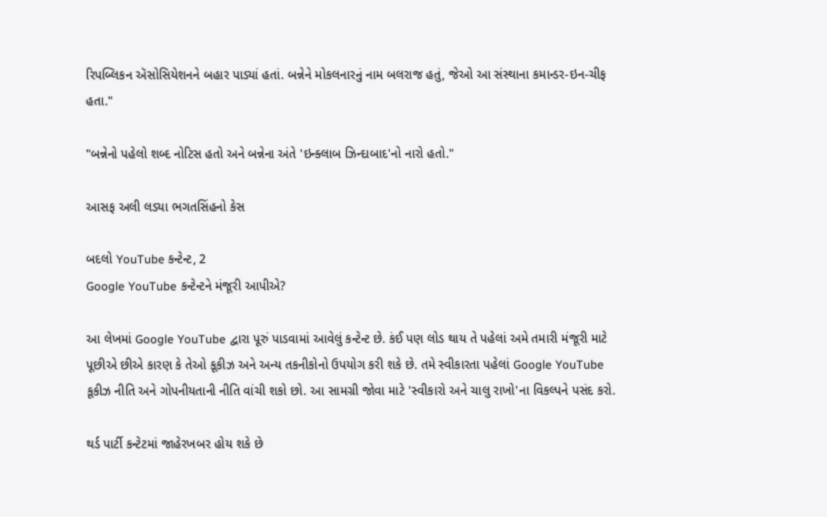રિપબ્લિકન ઍસોસિયેશનને બહાર પાડ્યાં હતાં. બન્નેને મોકલનારનું નામ બલરાજ હતું, જેઓ આ સંસ્થાના કમાન્ડર-ઇન-ચીફ હતા."

"બન્નેનો પહેલો શબ્દ નોટિસ હતો અને બન્નેના અંતે 'ઇન્ક્લાબ ઝિન્દાબાદ'નો નારો હતો."

આસફ અલી લડ્યા ભગતસિંહનો કેસ

બદલો YouTube કન્ટેન્ટ, 2
Google YouTube કન્ટેન્ટને મંજૂરી આપીએ?

આ લેખમાં Google YouTube દ્વારા પૂરું પાડવામાં આવેલું કન્ટેન્ટ છે. કંઈ પણ લોડ થાય તે પહેલાં અમે તમારી મંજૂરી માટે પૂછીએ છીએ કારણ કે તેઓ કૂકીઝ અને અન્ય તકનીકોનો ઉપયોગ કરી શકે છે. તમે સ્વીકારતા પહેલાં Google YouTube કૂકીઝ નીતિ અને ગોપનીયતાની નીતિ વાંચી શકો છો. આ સામગ્રી જોવા માટે 'સ્વીકારો અને ચાલુ રાખો'ના વિકલ્પને પસંદ કરો.

થર્ડ પાર્ટી કન્ટેટમાં જાહેરખબર હોય શકે છે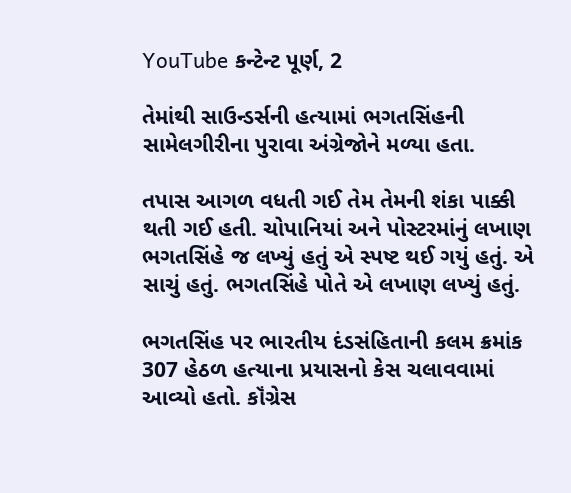YouTube કન્ટેન્ટ પૂર્ણ, 2

તેમાંથી સાઉન્ડર્સની હત્યામાં ભગતસિંહની સામેલગીરીના પુરાવા અંગ્રેજોને મળ્યા હતા.

તપાસ આગળ વધતી ગઈ તેમ તેમની શંકા પાક્કી થતી ગઈ હતી. ચોપાનિયાં અને પોસ્ટરમાંનું લખાણ ભગતસિંહે જ લખ્યું હતું એ સ્પષ્ટ થઈ ગયું હતું. એ સાચું હતું. ભગતસિંહે પોતે એ લખાણ લખ્યું હતું.

ભગતસિંહ પર ભારતીય દંડસંહિતાની કલમ ક્રમાંક 307 હેઠળ હત્યાના પ્રયાસનો કેસ ચલાવવામાં આવ્યો હતો. કૉંગ્રેસ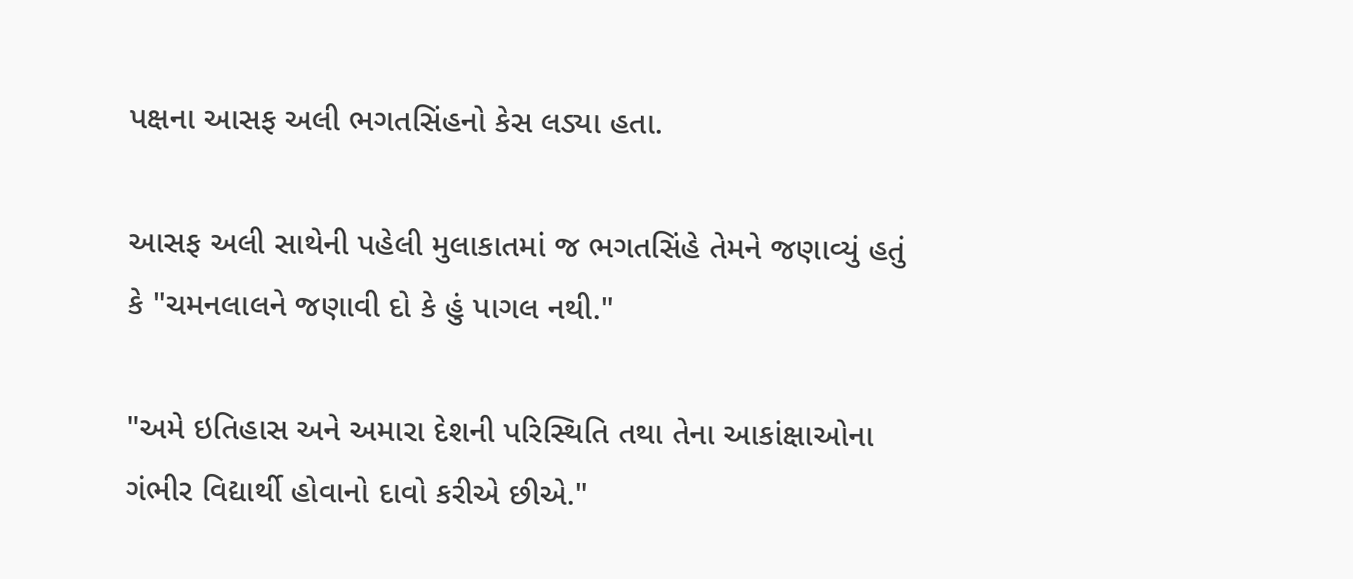પક્ષના આસફ અલી ભગતસિંહનો કેસ લડ્યા હતા.

આસફ અલી સાથેની પહેલી મુલાકાતમાં જ ભગતસિંહે તેમને જણાવ્યું હતું કે "ચમનલાલને જણાવી દો કે હું પાગલ નથી."

"અમે ઇતિહાસ અને અમારા દેશની પરિસ્થિતિ તથા તેના આકાંક્ષાઓના ગંભીર વિદ્યાર્થી હોવાનો દાવો કરીએ છીએ."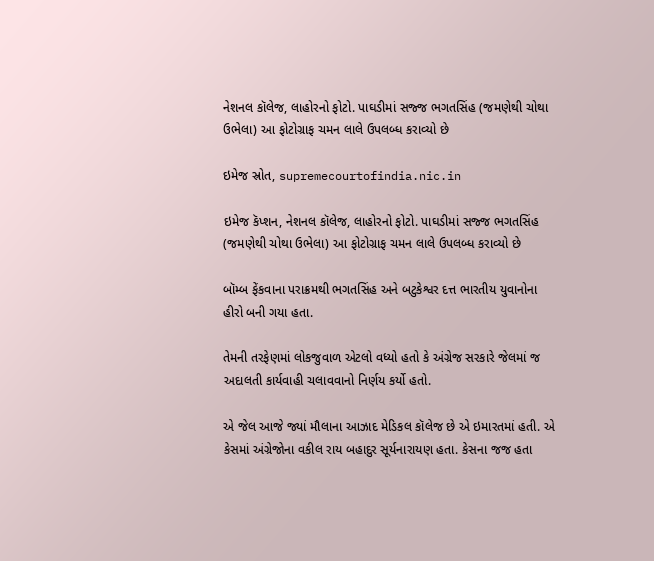નેશનલ કૉલેજ, લાહોરનો ફોટો. પાઘડીમાં સજ્જ ભગતસિંહ (જમણેથી ચોથા ઉભેલા) આ ફોટોગ્રાફ ચમન લાલે ઉપલબ્ધ કરાવ્યો છે

ઇમેજ સ્રોત, supremecourtofindia.nic.in

ઇમેજ કૅપ્શન, નેશનલ કૉલેજ, લાહોરનો ફોટો. પાઘડીમાં સજ્જ ભગતસિંહ (જમણેથી ચોથા ઉભેલા) આ ફોટોગ્રાફ ચમન લાલે ઉપલબ્ધ કરાવ્યો છે

બૉમ્બ ફેંકવાના પરાક્રમથી ભગતસિંહ અને બટુકેશ્વર દત્ત ભારતીય યુવાનોના હીરો બની ગયા હતા.

તેમની તરફેણમાં લોકજુવાળ એટલો વધ્યો હતો કે અંગ્રેજ સરકારે જેલમાં જ અદાલતી કાર્યવાહી ચલાવવાનો નિર્ણય કર્યો હતો.

એ જેલ આજે જ્યાં મૌલાના આઝાદ મેડિકલ કૉલેજ છે એ ઇમારતમાં હતી. એ કેસમાં અંગ્રેજોના વકીલ રાય બહાદુર સૂર્યનારાયણ હતા. કેસના જજ હતા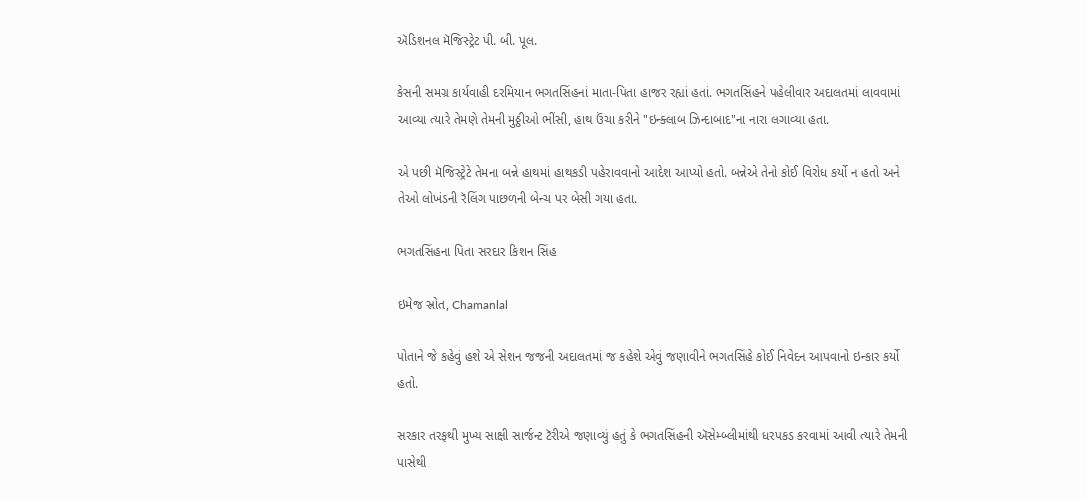ઍડિશનલ મૅજિસ્ટ્રેટ પી. બી. પૂલ.

કેસની સમગ્ર કાર્યવાહી દરમિયાન ભગતસિંહનાં માતા-પિતા હાજર રહ્યાં હતાં. ભગતસિંહને પહેલીવાર અદાલતમાં લાવવામાં આવ્યા ત્યારે તેમણે તેમની મુઠ્ઠીઓ ભીંસી, હાથ ઉંચા કરીને "ઇન્ક્લાબ ઝિન્દાબાદ"ના નારા લગાવ્યા હતા.

એ પછી મૅજિસ્ટ્રેટે તેમના બન્ને હાથમાં હાથકડી પહેરાવવાનો આદેશ આપ્યો હતો. બન્નેએ તેનો કોઈ વિરોધ કર્યો ન હતો અને તેઓ લોખંડની રૅલિંગ પાછળની બેન્ચ પર બેસી ગયા હતા.

ભગતસિંહના પિતા સરદાર કિશન સિંહ

ઇમેજ સ્રોત, Chamanlal

પોતાને જે કહેવું હશે એ સેશન જજની અદાલતમાં જ કહેશે એવું જણાવીને ભગતસિંહે કોઈ નિવેદન આપવાનો ઇન્કાર કર્યો હતો.

સરકાર તરફથી મુખ્ય સાક્ષી સાર્જન્ટ ટૅરીએ જણાવ્યું હતું કે ભગતસિંહની ઍસેમ્બ્લીમાંથી ધરપકડ કરવામાં આવી ત્યારે તેમની પાસેથી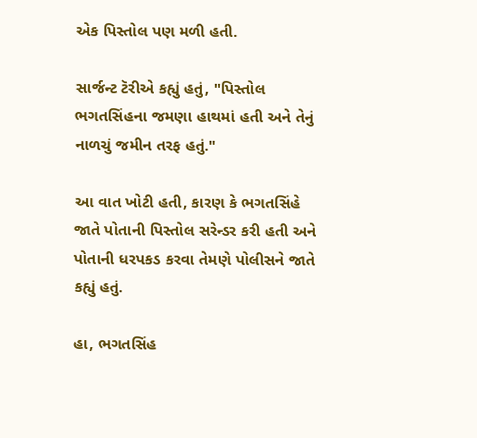એક પિસ્તોલ પણ મળી હતી.

સાર્જન્ટ ટૅરીએ કહ્યું હતું, "પિસ્તોલ ભગતસિંહના જમણા હાથમાં હતી અને તેનું નાળચું જમીન તરફ હતું."

આ વાત ખોટી હતી, કારણ કે ભગતસિંહે જાતે પોતાની પિસ્તોલ સરેન્ડર કરી હતી અને પોતાની ધરપકડ કરવા તેમણે પોલીસને જાતે કહ્યું હતું.

હા, ભગતસિંહ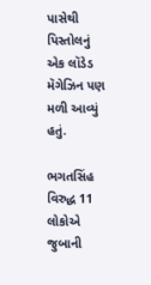પાસેથી પિસ્તોલનું એક લૉડેડ મૅગેઝિન પણ મળી આવ્યું હતું.

ભગતસિંહ વિરુદ્ધ 11 લોકોએ જુબાની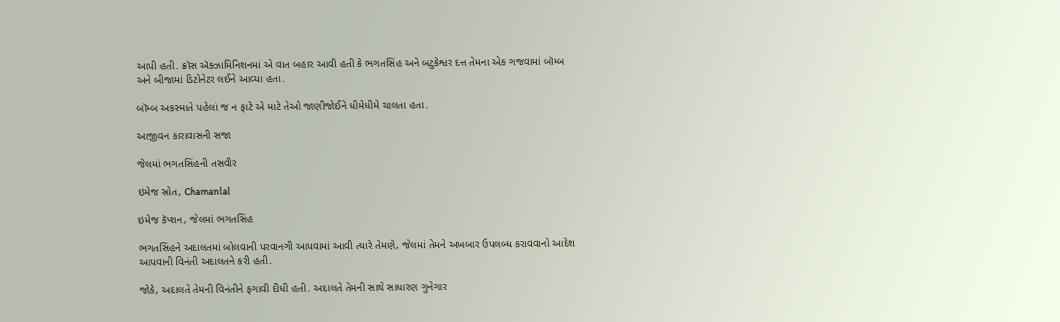આપી હતી. ક્રૉસ ઍક્ઝામિનિશનમાં એ વાત બહાર આવી હતી કે ભગતસિંહ અને બટુકેશ્વર દત્ત તેમના એક ગજવામાં બૉમ્બ અને બીજામાં ડિટોનેટર લઈને આવ્યા હતા.

બૉમ્બ અકસ્માતે પહેલાં જ ન ફાટે એ માટે તેઓ જાણીજોઈને ધીમેધીમે ચાલતા હતા.

આજીવન કારાવાસની સજા

જેલમાં ભગતસિંહની તસવીર

ઇમેજ સ્રોત, Chamanlal

ઇમેજ કૅપ્શન, જેલમાં ભગતસિંહ

ભગતસિંહને અદાલતમાં બોલવાની પરવાનગી આપવામાં આવી ત્યારે તેમણે, જેલમાં તેમને અખબાર ઉપલબ્ધ કરાવવાનો આદેશ આપવાની વિનંતી અદાલતને કરી હતી.

જોકે, અદાલતે તેમની વિનંતીને ફગાવી દીધી હતી. અદાલતે તેમની સાથે સાધારણ ગુનેગાર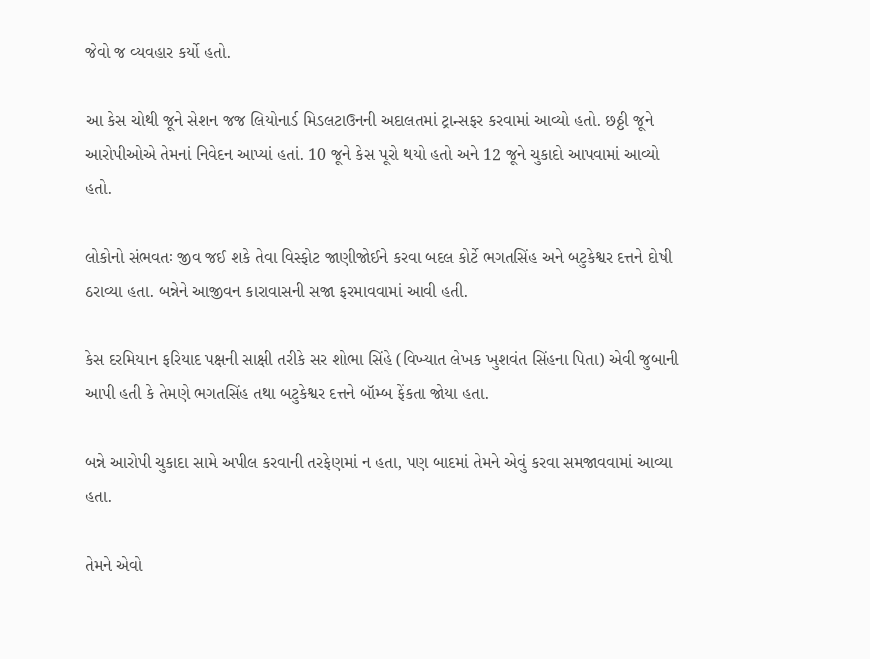જેવો જ વ્યવહાર કર્યો હતો.

આ કેસ ચોથી જૂને સેશન જજ લિયોનાર્ડ મિડલટાઉનની અદાલતમાં ટ્રાન્સફર કરવામાં આવ્યો હતો. છઠ્ઠી જૂને આરોપીઓએ તેમનાં નિવેદન આપ્યાં હતાં. 10 જૂને કેસ પૂરો થયો હતો અને 12 જૂને ચુકાદો આપવામાં આવ્યો હતો.

લોકોનો સંભવતઃ જીવ જઈ શકે તેવા વિસ્ફોટ જાણીજોઈને કરવા બદલ કોર્ટે ભગતસિંહ અને બટુકેશ્વર દત્તને દોષી ઠરાવ્યા હતા. બન્નેને આજીવન કારાવાસની સજા ફરમાવવામાં આવી હતી.

કેસ દરમિયાન ફરિયાદ પક્ષની સાક્ષી તરીકે સર શોભા સિંહે (વિખ્યાત લેખક ખુશવંત સિંહના પિતા) એવી જુબાની આપી હતી કે તેમણે ભગતસિંહ તથા બટુકેશ્વર દત્તને બૉમ્બ ફેંકતા જોયા હતા.

બન્ને આરોપી ચુકાદા સામે અપીલ કરવાની તરફેણમાં ન હતા, પણ બાદમાં તેમને એવું કરવા સમજાવવામાં આવ્યા હતા.

તેમને એવો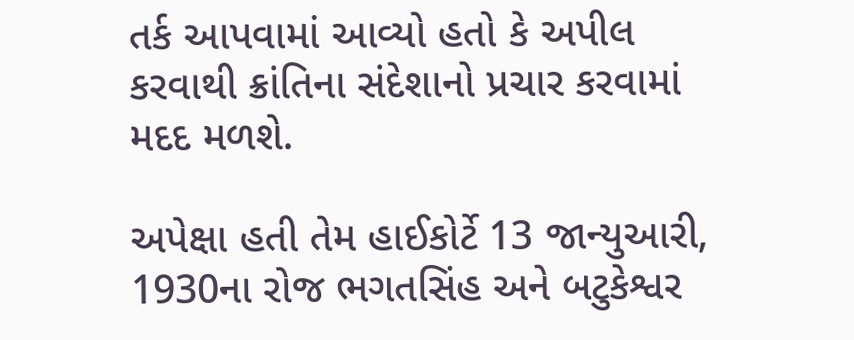તર્ક આપવામાં આવ્યો હતો કે અપીલ કરવાથી ક્રાંતિના સંદેશાનો પ્રચાર કરવામાં મદદ મળશે.

અપેક્ષા હતી તેમ હાઈકોર્ટે 13 જાન્યુઆરી, 1930ના રોજ ભગતસિંહ અને બટુકેશ્વર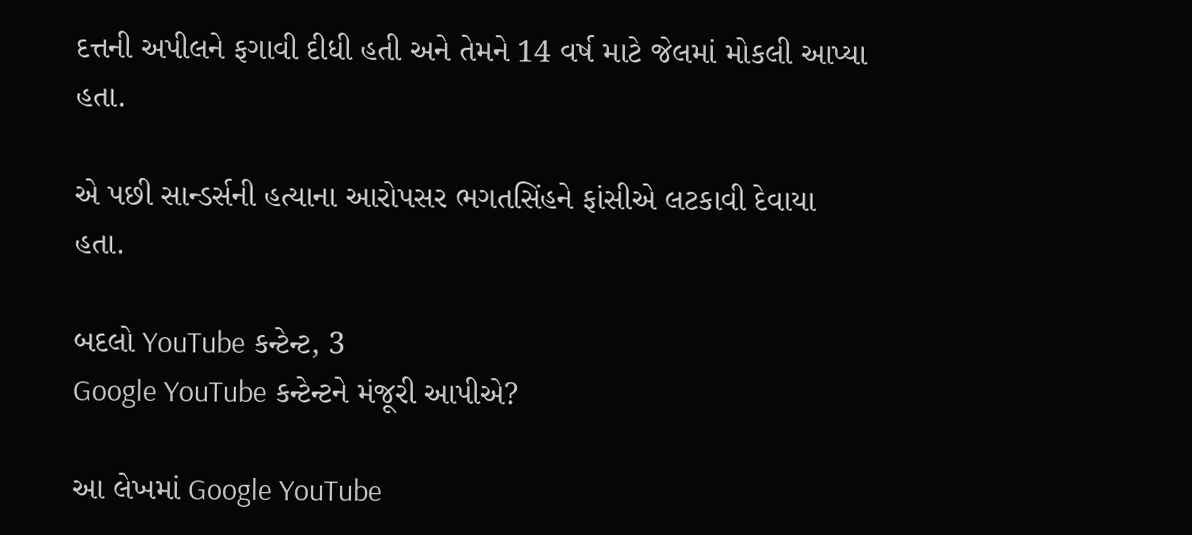દત્તની અપીલને ફગાવી દીધી હતી અને તેમને 14 વર્ષ માટે જેલમાં મોકલી આપ્યા હતા.

એ પછી સાન્ડર્સની હત્યાના આરોપસર ભગતસિંહને ફાંસીએ લટકાવી દેવાયા હતા.

બદલો YouTube કન્ટેન્ટ, 3
Google YouTube કન્ટેન્ટને મંજૂરી આપીએ?

આ લેખમાં Google YouTube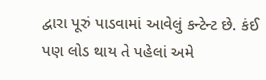દ્વારા પૂરું પાડવામાં આવેલું કન્ટેન્ટ છે. કંઈ પણ લોડ થાય તે પહેલાં અમે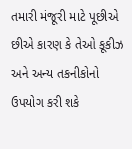તમારી મંજૂરી માટે પૂછીએ છીએ કારણ કે તેઓ કૂકીઝ અને અન્ય તકનીકોનો ઉપયોગ કરી શકે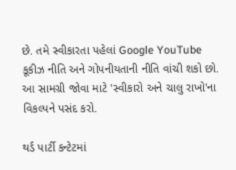છે. તમે સ્વીકારતા પહેલાં Google YouTube કૂકીઝ નીતિ અને ગોપનીયતાની નીતિ વાંચી શકો છો. આ સામગ્રી જોવા માટે 'સ્વીકારો અને ચાલુ રાખો'ના વિકલ્પને પસંદ કરો.

થર્ડ પાર્ટી કન્ટેટમાં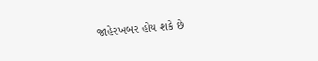જાહેરખબર હોય શકે છે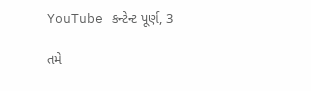YouTube કન્ટેન્ટ પૂર્ણ, 3

તમે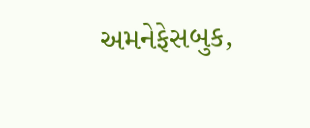અમનેફેસબુક,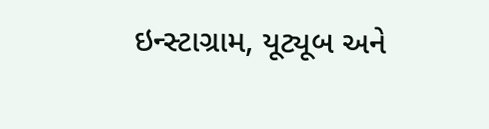ઇન્સ્ટાગ્રામ, યૂટ્યૂબ અને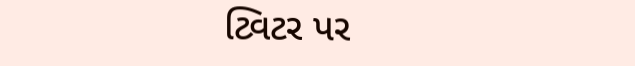ટ્વિટર પર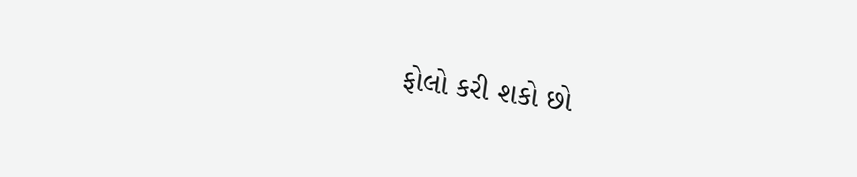ફોલો કરી શકો છો